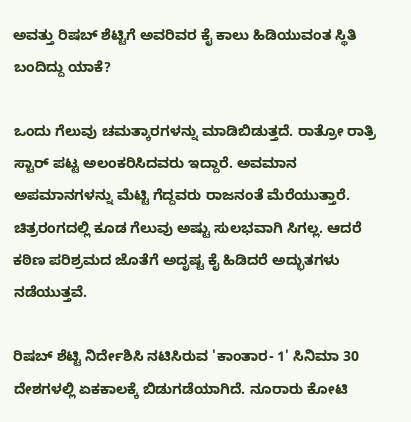ಅವತ್ತು ರಿಷಬ್ ಶೆಟ್ಟಿಗೆ ಅವರಿವರ ಕೈ ಕಾಲು ಹಿಡಿಯುವಂತ ಸ್ಥಿತಿ ಬಂದಿದ್ದು ಯಾಕೆ?

ಒಂದು ಗೆಲುವು ಚಮತ್ಕಾರಗಳನ್ನು ಮಾಡಿಬಿಡುತ್ತದೆ. ರಾತ್ರೋ ರಾತ್ರಿ ಸ್ಟಾರ್ ಪಟ್ಟ ಅಲಂಕರಿಸಿದವರು ಇದ್ದಾರೆ. ಅವಮಾನ ಅಪಮಾನಗಳನ್ನು ಮೆಟ್ಟಿ ಗೆದ್ದವರು ರಾಜನಂತೆ ಮೆರೆಯುತ್ತಾರೆ. ಚಿತ್ರರಂಗದಲ್ಲಿ ಕೂಡ ಗೆಲುವು ಅಷ್ಟು ಸುಲಭವಾಗಿ ಸಿಗಲ್ಲ. ಆದರೆ ಕಠಿಣ ಪರಿಶ್ರಮದ ಜೊತೆಗೆ ಅದೃಷ್ಟ ಕೈ ಹಿಡಿದರೆ ಅದ್ಭುತಗಳು ನಡೆಯುತ್ತವೆ.

ರಿಷಬ್ ಶೆಟ್ಟಿ ನಿರ್ದೇಶಿಸಿ ನಟಿಸಿರುವ 'ಕಾಂತಾರ- 1' ಸಿನಿಮಾ 30 ದೇಶಗಳಲ್ಲಿ ಏಕಕಾಲಕ್ಕೆ ಬಿಡುಗಡೆಯಾಗಿದೆ. ನೂರಾರು ಕೋಟಿ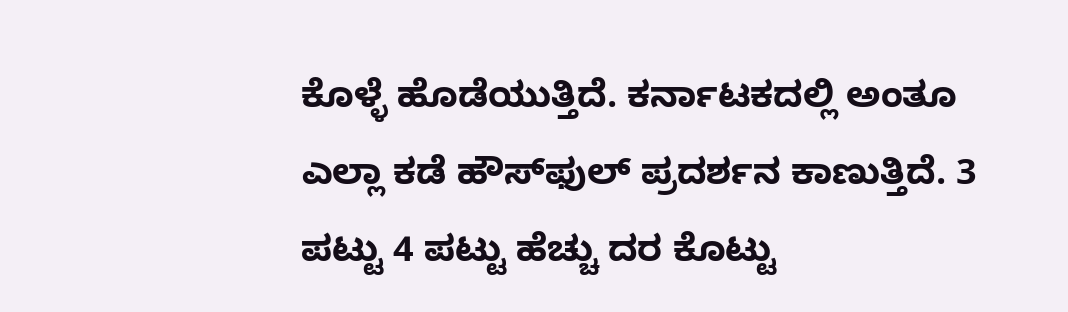ಕೊಳ್ಳೆ ಹೊಡೆಯುತ್ತಿದೆ. ಕರ್ನಾಟಕದಲ್ಲಿ ಅಂತೂ ಎಲ್ಲಾ ಕಡೆ ಹೌಸ್‌ಫುಲ್ ಪ್ರದರ್ಶನ ಕಾಣುತ್ತಿದೆ. 3 ಪಟ್ಟು 4 ಪಟ್ಟು ಹೆಚ್ಚು ದರ ಕೊಟ್ಟು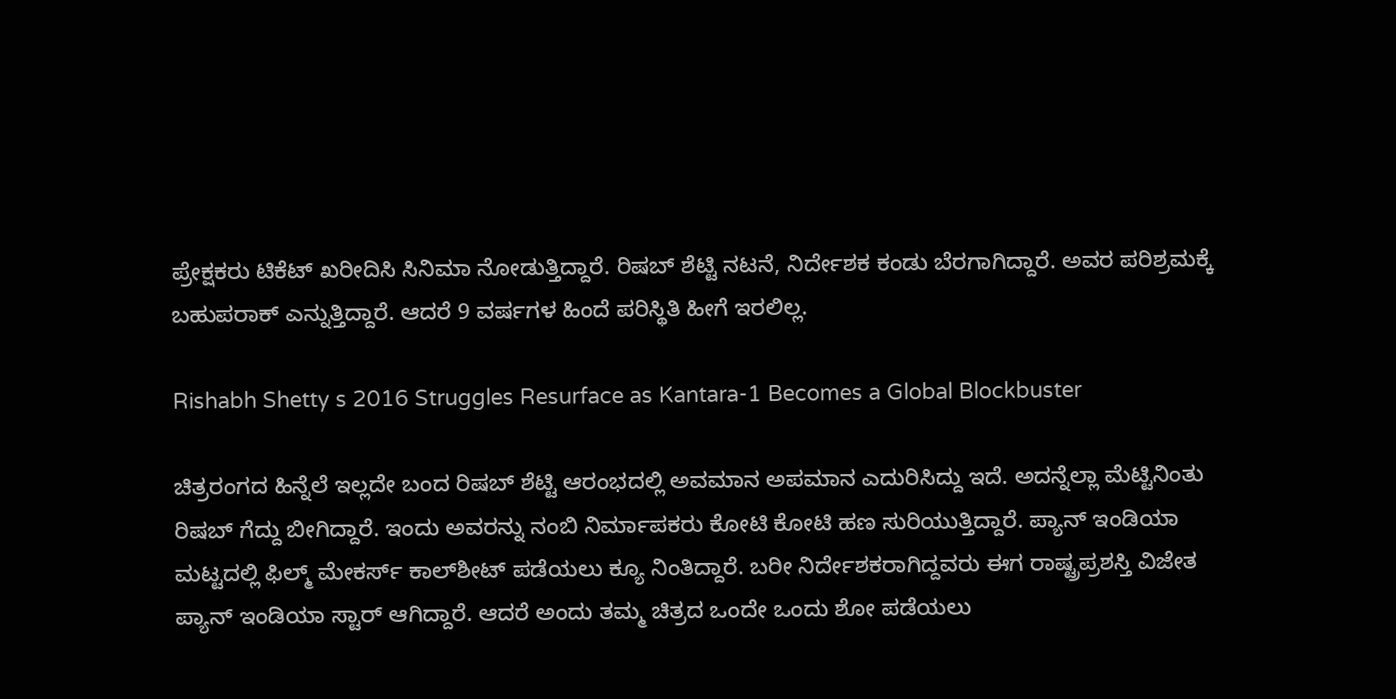ಪ್ರೇಕ್ಷಕರು ಟಿಕೆಟ್ ಖರೀದಿಸಿ ಸಿನಿಮಾ ನೋಡುತ್ತಿದ್ದಾರೆ. ರಿಷಬ್ ಶೆಟ್ಟಿ ನಟನೆ, ನಿರ್ದೇಶಕ ಕಂಡು ಬೆರಗಾಗಿದ್ದಾರೆ. ಅವರ ಪರಿಶ್ರಮಕ್ಕೆ ಬಹುಪರಾಕ್ ಎನ್ನುತ್ತಿದ್ದಾರೆ. ಆದರೆ 9 ವರ್ಷಗಳ ಹಿಂದೆ ಪರಿಸ್ಥಿತಿ ಹೀಗೆ ಇರಲಿಲ್ಲ.

Rishabh Shetty s 2016 Struggles Resurface as Kantara-1 Becomes a Global Blockbuster

ಚಿತ್ರರಂಗದ ಹಿನ್ನೆಲೆ ಇಲ್ಲದೇ ಬಂದ ರಿಷಬ್ ಶೆಟ್ಟಿ ಆರಂಭದಲ್ಲಿ ಅವಮಾನ ಅಪಮಾನ ಎದುರಿಸಿದ್ದು ಇದೆ. ಅದನ್ನೆಲ್ಲಾ ಮೆಟ್ಟಿನಿಂತು ರಿಷಬ್ ಗೆದ್ದು ಬೀಗಿದ್ದಾರೆ. ಇಂದು ಅವರನ್ನು ನಂಬಿ ನಿರ್ಮಾಪಕರು ಕೋಟಿ ಕೋಟಿ ಹಣ ಸುರಿಯುತ್ತಿದ್ದಾರೆ. ಪ್ಯಾನ್ ಇಂಡಿಯಾ ಮಟ್ಟದಲ್ಲಿ ಫಿಲ್ಮ್ ಮೇಕರ್ಸ್ ಕಾಲ್‌ಶೀಟ್ ಪಡೆಯಲು ಕ್ಯೂ ನಿಂತಿದ್ದಾರೆ. ಬರೀ ನಿರ್ದೇಶಕರಾಗಿದ್ದವರು ಈಗ ರಾಷ್ಟ್ರಪ್ರಶಸ್ತಿ ವಿಜೇತ ಪ್ಯಾನ್ ಇಂಡಿಯಾ ಸ್ಟಾರ್ ಆಗಿದ್ದಾರೆ. ಆದರೆ ಅಂದು ತಮ್ಮ ಚಿತ್ರದ ಒಂದೇ ಒಂದು ಶೋ ಪಡೆಯಲು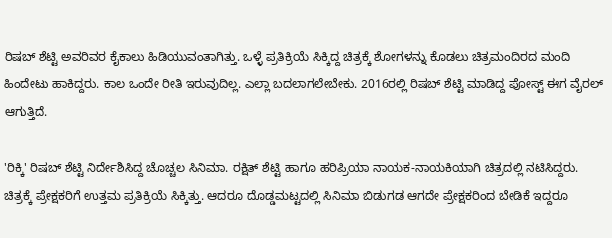ರಿಷಬ್ ಶೆಟ್ಟಿ ಅವರಿವರ ಕೈಕಾಲು ಹಿಡಿಯುವಂತಾಗಿತ್ತು. ಒಳ್ಳೆ ಪ್ರತಿಕ್ರಿಯೆ ಸಿಕ್ಕಿದ್ದ ಚಿತ್ರಕ್ಕೆ ಶೋಗಳನ್ನು ಕೊಡಲು ಚಿತ್ರಮಂದಿರದ ಮಂದಿ ಹಿಂದೇಟು ಹಾಕಿದ್ದರು. ಕಾಲ ಒಂದೇ ರೀತಿ ಇರುವುದಿಲ್ಲ. ಎಲ್ಲಾ ಬದಲಾಗಲೇಬೇಕು. 2016ರಲ್ಲಿ ರಿಷಬ್ ಶೆಟ್ಟಿ ಮಾಡಿದ್ದ ಪೋಸ್ಟ್ ಈಗ ವೈರಲ್ ಆಗುತ್ತಿದೆ.

'ರಿಕ್ಕಿ' ರಿಷಬ್ ಶೆಟ್ಟಿ ನಿರ್ದೇಶಿಸಿದ್ದ ಚೊಚ್ಚಲ ಸಿನಿಮಾ. ರಕ್ಷಿತ್ ಶೆಟ್ಟಿ ಹಾಗೂ ಹರಿಪ್ರಿಯಾ ನಾಯಕ-ನಾಯಕಿಯಾಗಿ ಚಿತ್ರದಲ್ಲಿ ನಟಿಸಿದ್ದರು. ಚಿತ್ರಕ್ಕೆ ಪ್ರೇಕ್ಷಕರಿಗೆ ಉತ್ತಮ ಪ್ರತಿಕ್ರಿಯೆ ಸಿಕ್ಕಿತ್ತು. ಆದರೂ ದೊಡ್ಡಮಟ್ಟದಲ್ಲಿ ಸಿನಿಮಾ ಬಿಡುಗಡ ಆಗದೇ ಪ್ರೇಕ್ಷಕರಿಂದ ಬೇಡಿಕೆ ಇದ್ದರೂ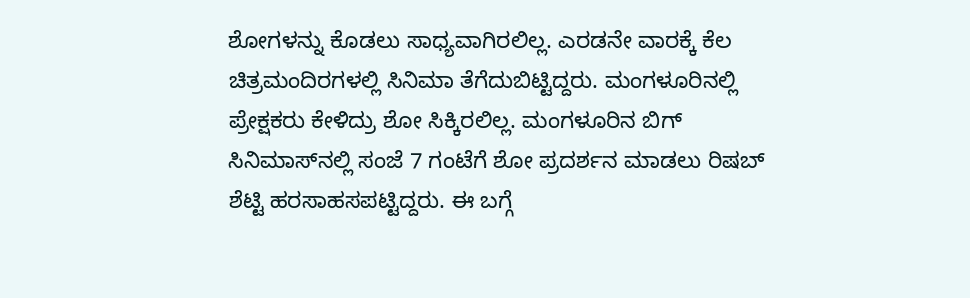ಶೋಗಳನ್ನು ಕೊಡಲು ಸಾಧ್ಯವಾಗಿರಲಿಲ್ಲ. ಎರಡನೇ ವಾರಕ್ಕೆ ಕೆಲ ಚಿತ್ರಮಂದಿರಗಳಲ್ಲಿ ಸಿನಿಮಾ ತೆಗೆದುಬಿಟ್ಟಿದ್ದರು. ಮಂಗಳೂರಿನಲ್ಲಿ ಪ್ರೇಕ್ಷಕರು ಕೇಳಿದ್ರು ಶೋ ಸಿಕ್ಕಿರಲಿಲ್ಲ. ಮಂಗಳೂರಿನ ಬಿಗ್‌ ಸಿನಿಮಾಸ್‌ನಲ್ಲಿ ಸಂಜೆ 7 ಗಂಟೆಗೆ ಶೋ ಪ್ರದರ್ಶನ ಮಾಡಲು ರಿಷಬ್ ಶೆಟ್ಟಿ ಹರಸಾಹಸಪಟ್ಟಿದ್ದರು. ಈ ಬಗ್ಗೆ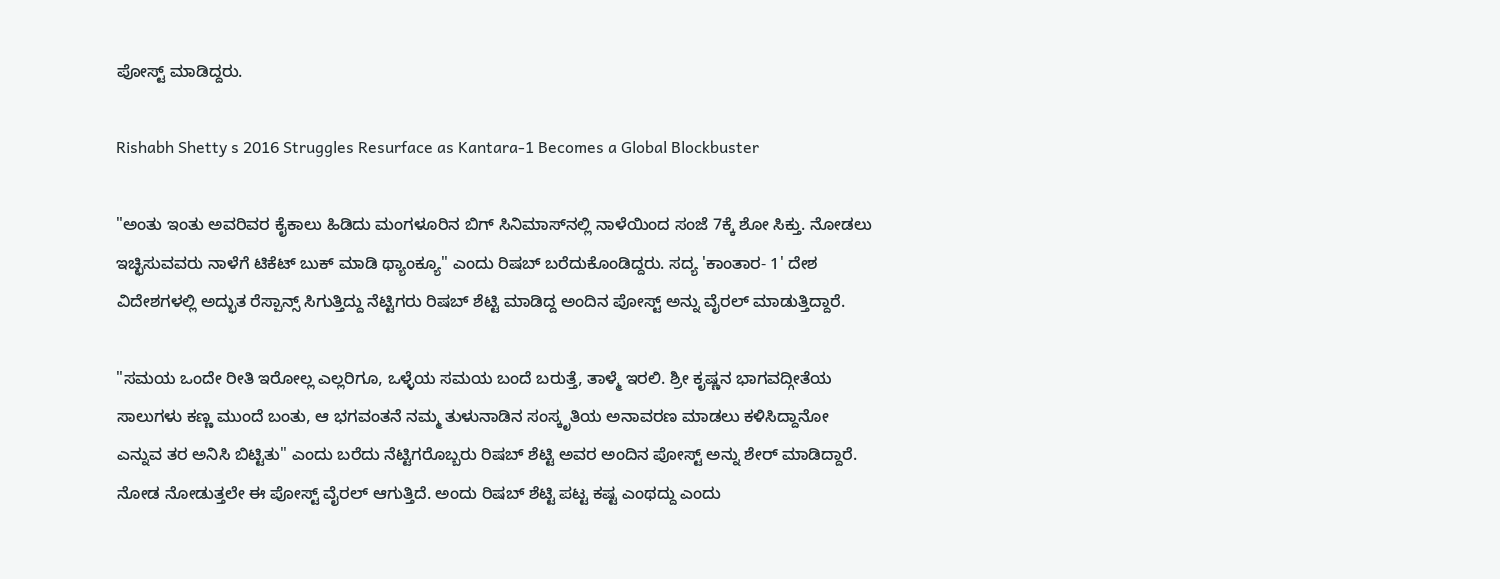ಪೋಸ್ಟ್ ಮಾಡಿದ್ದರು.

Rishabh Shetty s 2016 Struggles Resurface as Kantara-1 Becomes a Global Blockbuster

"ಅಂತು ಇಂತು ಅವರಿವರ ಕೈಕಾಲು ಹಿಡಿದು ಮಂಗಳೂರಿನ ಬಿಗ್‌ ಸಿನಿಮಾಸ್‌ನಲ್ಲಿ ನಾಳೆಯಿಂದ ಸಂಜೆ 7ಕ್ಕೆ ಶೋ ಸಿಕ್ತು. ನೋಡಲು ಇಚ್ಛಿಸುವವರು ನಾಳೆಗೆ ಟಿಕೆಟ್ ಬುಕ್ ಮಾಡಿ ಥ್ಯಾಂಕ್ಯೂ" ಎಂದು ರಿಷಬ್ ಬರೆದುಕೊಂಡಿದ್ದರು. ಸದ್ಯ 'ಕಾಂತಾರ- 1' ದೇಶ ವಿದೇಶಗಳಲ್ಲಿ ಅದ್ಭುತ ರೆಸ್ಪಾನ್ಸ್ ಸಿಗುತ್ತಿದ್ದು ನೆಟ್ಟಿಗರು ರಿಷಬ್ ಶೆಟ್ಟಿ ಮಾಡಿದ್ದ ಅಂದಿನ ಪೋಸ್ಟ್ ಅನ್ನು ವೈರಲ್ ಮಾಡುತ್ತಿದ್ದಾರೆ.

"ಸಮಯ ಒಂದೇ ರೀತಿ ಇರೋಲ್ಲ ಎಲ್ಲರಿಗೂ, ಒಳ್ಳೆಯ ಸಮಯ ಬಂದೆ ಬರುತ್ತೆ, ತಾಳ್ಮೆ ಇರಲಿ. ಶ್ರೀ ಕೃಷ್ಣನ ಭಾಗವದ್ಗೀತೆಯ ಸಾಲುಗಳು ಕಣ್ಣ ಮುಂದೆ ಬಂತು, ಆ ಭಗವಂತನೆ ನಮ್ಮ ತುಳುನಾಡಿನ ಸಂಸ್ಕೃತಿಯ ಅನಾವರಣ ಮಾಡಲು ಕಳಿಸಿದ್ದಾನೋ ಎನ್ನುವ ತರ ಅನಿಸಿ ಬಿಟ್ಟಿತು" ಎಂದು ಬರೆದು ನೆಟ್ಟಿಗರೊಬ್ಬರು ರಿಷಬ್ ಶೆಟ್ಟಿ ಅವರ ಅಂದಿನ ಪೋಸ್ಟ್ ಅನ್ನು ಶೇರ್ ಮಾಡಿದ್ದಾರೆ. ನೋಡ ನೋಡುತ್ತಲೇ ಈ ಪೋಸ್ಟ್ ವೈರಲ್ ಆಗುತ್ತಿದೆ. ಅಂದು ರಿಷಬ್ ಶೆಟ್ಟಿ ಪಟ್ಟ ಕಷ್ಟ ಎಂಥದ್ದು ಎಂದು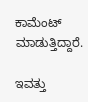ಕಾಮೆಂಟ್ ಮಾಡುತ್ತಿದ್ದಾರೆ.

ಇವತ್ತು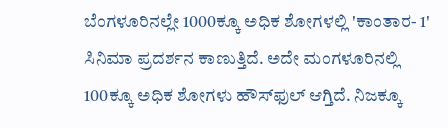ಬೆಂಗಳೂರಿನಲ್ಲೇ 1000ಕ್ಕೂ ಅಧಿಕ ಶೋಗಳಲ್ಲಿ 'ಕಾಂತಾರ- 1' ಸಿನಿಮಾ ಪ್ರದರ್ಶನ ಕಾಣುತ್ತಿದೆ. ಅದೇ ಮಂಗಳೂರಿನಲ್ಲಿ 100ಕ್ಕೂ ಅಧಿಕ ಶೋಗಳು ಹೌಸ್‌ಫುಲ್ ಆಗ್ತಿದೆ. ನಿಜಕ್ಕೂ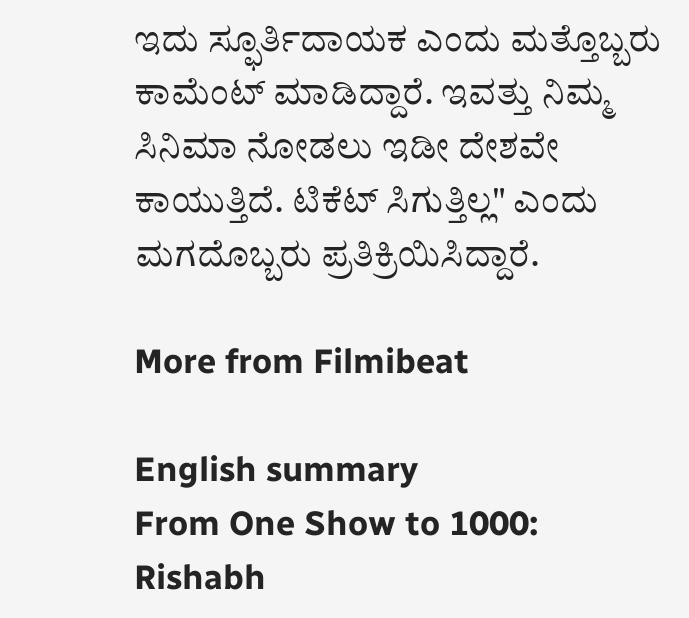ಇದು ಸ್ಫೂರ್ತಿದಾಯಕ ಎಂದು ಮತ್ತೊಬ್ಬರು ಕಾಮೆಂಟ್ ಮಾಡಿದ್ದಾರೆ. ಇವತ್ತು ನಿಮ್ಮ ಸಿನಿಮಾ ನೋಡಲು ಇಡೀ ದೇಶವೇ ಕಾಯುತ್ತಿದೆ. ಟಿಕೆಟ್ ಸಿಗುತ್ತಿಲ್ಲ" ಎಂದು ಮಗದೊಬ್ಬರು ಪ್ರತಿಕ್ರಿಯಿಸಿದ್ದಾರೆ.

More from Filmibeat

English summary
From One Show to 1000: Rishabh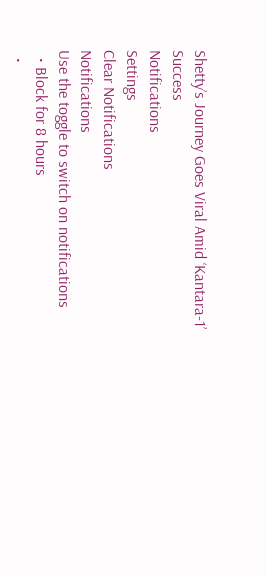Shetty’s Journey Goes Viral Amid ‘Kantara-1’ Success
Notifications
Settings
Clear Notifications
Notifications
Use the toggle to switch on notifications
  • Block for 8 hours
  •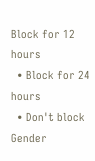Block for 12 hours
  • Block for 24 hours
  • Don't block
Gender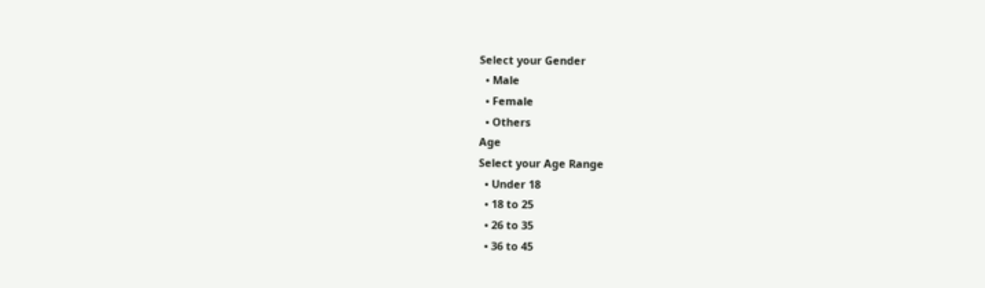Select your Gender
  • Male
  • Female
  • Others
Age
Select your Age Range
  • Under 18
  • 18 to 25
  • 26 to 35
  • 36 to 45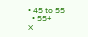• 45 to 55
  • 55+
X